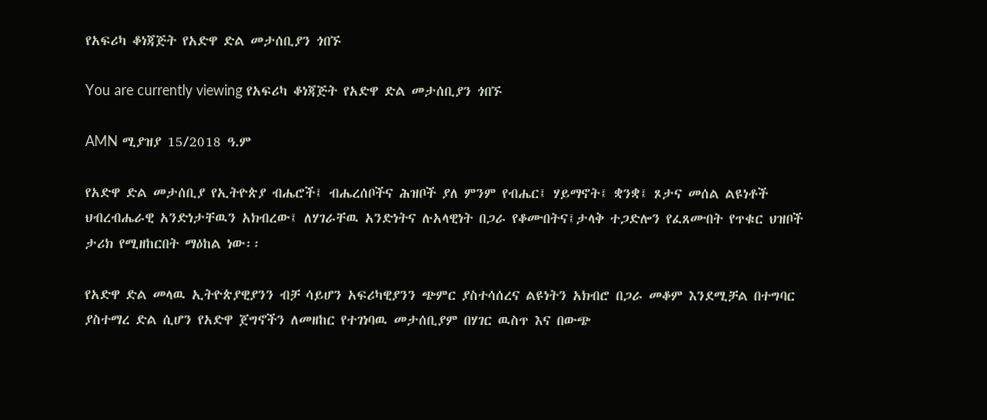የአፍሪካ ቆነጃጅት የአድዋ ድል መታሰቢያን ጎበኙ

You are currently viewing የአፍሪካ ቆነጃጅት የአድዋ ድል መታሰቢያን ጎበኙ

AMN ሚያዝያ 15/2018 ዓ.ም

የአድዋ ድል መታሰቢያ የኢትዮጵያ ብሔሮች፤ ብሔረሰቦችና ሕዝቦች ያለ ምንም የብሔር፤ ሃይማኖት፤ ቋንቋ፤ ጾታና መሰል ልዩነቶች ህብረብሔራዊ አንድነታቸዉን አክብረው፤ ለሃገራቸዉ አንድነትና ሉአላዊነት በጋራ የቆሙበትና፤ታላቅ ተጋድሎን የፈጸሙበት የጥቁር ህዝቦች ታሪክ የሚዘከርበት ማዕከል ነው፡፡

የአድዋ ድል መላዉ ኢትዮጵያዊያንን ብቻ ሳይሆን አፍሪካዊያንን ጭምር ያስተሳሰረና ልዩነትን አክብሮ በጋራ መቆም እንደሚቻል በተግባር ያስተማረ ድል ሲሆን የአድዋ ጀግኖችን ለመዘከር የተገነባዉ መታሰቢያም በሃገር ዉስጥ እና በውጭ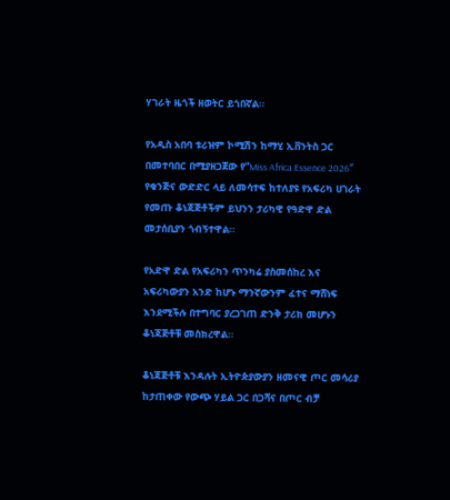ሃገራት ዜጎች ዘወትር ይጎበኛል፡፡

የአዲስ አበባ ቱሪዝም ኮሚሽን ከማሂ ኢቨንትስ ጋር በመተባበር በሚያዘጋጀው የ”Miss Africa Essence 2026″ የቁንጅና ውድድር ላይ ለመሳተፍ ከተለያዩ የአፍሪካ ሀገራት የመጡ ቆነጃጅቶችም ይህንን ታሪካዊ የዓድዋ ድል መታሰቢያን ጎብኝተዋል፡፡

የአድዋ ድል የአፍሪካን ጥንካሬ ያስመሰከረ እና አፍሪካውያን አንድ ከሆኑ ማንኛውንም ፈተና ማሸነፍ እንደሚችሉ በተግባር ያረጋገጠ ድንቅ ታሪክ መሆኑን ቆነጃጅቶቹ መስክረዋል፡፡

ቆነጃጅቶቹ እንዳሉት ኢትዮጵያውያን ዘመናዊ ጦር መሳሪያ ከታጠቀው የውጭ ሃይል ጋር በጋሻና በጦር ብቻ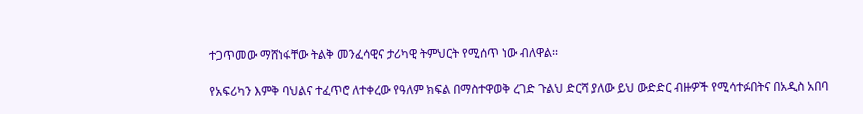ተጋጥመው ማሸነፋቸው ትልቅ መንፈሳዊና ታሪካዊ ትምህርት የሚሰጥ ነው ብለዋል፡፡

የአፍሪካን እምቅ ባህልና ተፈጥሮ ለተቀረው የዓለም ክፍል በማስተዋወቅ ረገድ ጉልህ ድርሻ ያለው ይህ ውድድር ብዙዎች የሚሳተፉበትና በአዲስ አበባ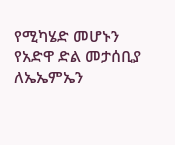የሚካሄድ መሆኑን የአድዋ ድል መታሰቢያ ለኤኤምኤን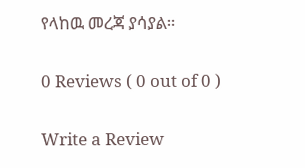የላከዉ መረጃ ያሳያል።

0 Reviews ( 0 out of 0 )

Write a Review